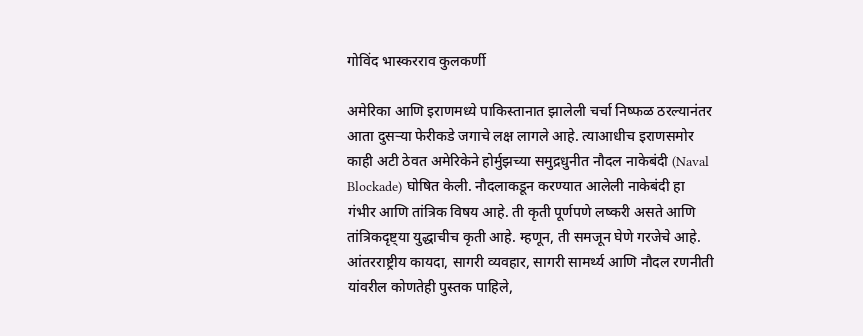गोविंद भास्करराव कुलकर्णी

अमेरिका आणि इराणमध्ये पाकिस्तानात झालेली चर्चा निष्फळ ठरल्यानंतर आता दुसऱ्या फेरीकडे जगाचे लक्ष लागले आहे. त्याआधीच इराणसमोर काही अटी ठेवत अमेरिकेने होर्मुझच्या समुद्रधुनीत नौदल नाकेबंदी (Naval Blockade) घोषित केली. नौदलाकडून करण्यात आलेली नाकेबंदी हा गंभीर आणि तांत्रिक विषय आहे. ती कृती पूर्णपणे लष्करी असते आणि तांत्रिकदृष्ट्या युद्धाचीच कृती आहे. म्हणून, ती समजून घेणे गरजेचे आहे.
आंतरराष्ट्रीय कायदा, सागरी व्यवहार, सागरी सामर्थ्य आणि नौदल रणनीती यांवरील कोणतेही पुस्तक पाहिले,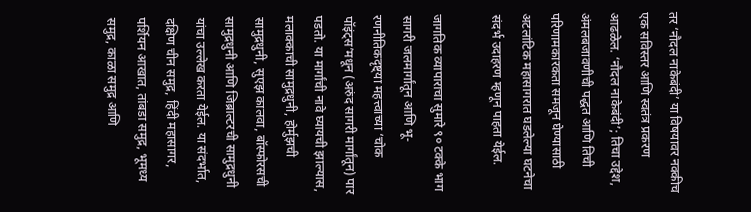तर ‘नौदल नाकेबंदी’ या विषयावर नक्कीच एक सविस्तर आणि स्वतंत्र प्रकरण आढळेल. ‘नौदल नाकेबंदी’; तिचा उद्देश, अंमलबजावणीची पद्धत आणि तिची परिणामकारकता समजून घेण्यासाठी अटलांटिक महासागरात घडलेल्या घटनेचा संदर्भ उदाहरण म्हणून पाहता येईल.

जागतिक व्यापाराचा सुमारे ९० टक्के भाग सागरी जलमार्गांतून आणि भू-रणनीतिकदृष्ट्या महत्त्वाच्या ‘चोक पॉइंट्स’मधून (अरुंद सागरी मार्गांतून) पार पडतो. या मार्गांची नावे घ्यायची झाल्यास, मलाक्काची सामुद्रधुनी, होर्मुझची सामुद्रधुनी, सुएझ कालवा, बॉस्फोरसची सामुद्रधुनी आणि जिब्राल्टरची सामुद्रधुनी यांचा उल्लेख करता येईल. या संदर्भात, दक्षिण चीन समुद्र, हिंदी महासागर, पर्शियन आखात, तांबडा समुद्र, भूमध्य समुद्र, काळा समुद्र आणि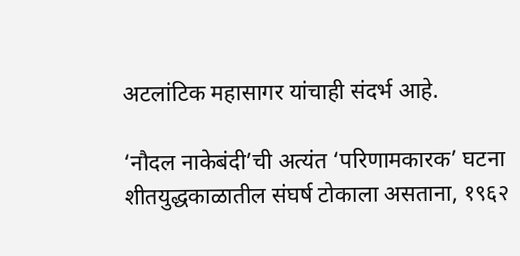अटलांटिक महासागर यांचाही संदर्भ आहे.

‘नौदल नाकेबंदी’ची अत्यंत ‘परिणामकारक’ घटना शीतयुद्धकाळातील संघर्ष टोकाला असताना, १९६२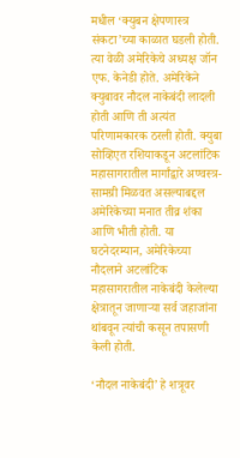मधील ‘क्युबन क्षेपणास्त्र संकटा’च्या काळात घडली होती. त्या वेळी अमेरिकेचे अध्यक्ष जॉन एफ. केनेडी होते. अमेरिकेने क्युबावर नौदल नाकेबंदी लादली होती आणि ती अत्यंत परिणामकारक ठरली होती. क्युबा सोव्हिएत रशियाकडून अटलांटिक महासागरातील मार्गांद्वारे अण्वस्त्र-सामग्री मिळवत असल्याबद्दल अमेरिकेच्या मनात तीव्र शंका आणि भीती होती. या घटनेदरम्यान, अमेरिकेच्या नौदलाने अटलांटिक महासागरातील नाकेबंदी केलेल्या क्षेत्रातून जाणाऱ्या सर्व जहाजांना थांबवून त्यांची कसून तपासणी केली होती.

‘नौदल नाकेबंदी’ हे शत्रूवर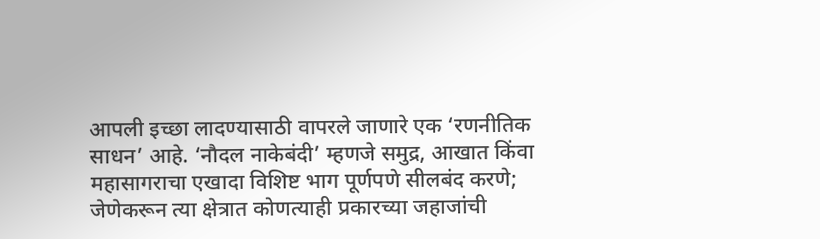आपली इच्छा लादण्यासाठी वापरले जाणारे एक ‘रणनीतिक साधन’ आहे. ‘नौदल नाकेबंदी’ म्हणजे समुद्र, आखात किंवा महासागराचा एखादा विशिष्ट भाग पूर्णपणे सीलबंद करणे; जेणेकरून त्या क्षेत्रात कोणत्याही प्रकारच्या जहाजांची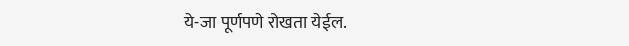ये-जा पूर्णपणे रोखता येईल.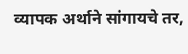व्यापक अर्थाने सांगायचे तर,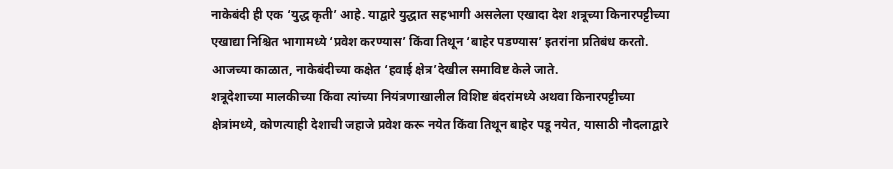नाकेबंदी ही एक ‘युद्ध कृती’ आहे. याद्वारे युद्धात सहभागी असलेला एखादा देश शत्रूच्या किनारपट्टीच्या एखाद्या निश्चित भागामध्ये ‘प्रवेश करण्यास’ किंवा तिथून ‘बाहेर पडण्यास’ इतरांना प्रतिबंध करतो. आजच्या काळात, नाकेबंदीच्या कक्षेत ‘हवाई क्षेत्र’देखील समाविष्ट केले जाते.
शत्रूदेशाच्या मालकीच्या किंवा त्यांच्या नियंत्रणाखालील विशिष्ट बंदरांमध्ये अथवा किनारपट्टीच्या क्षेत्रांमध्ये, कोणत्याही देशाची जहाजे प्रवेश करू नयेत किंवा तिथून बाहेर पडू नयेत, यासाठी नौदलाद्वारे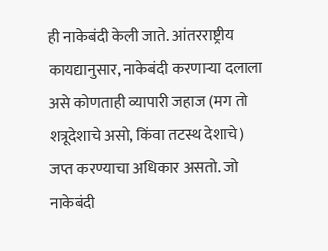ही नाकेबंदी केली जाते. आंतरराष्ट्रीय कायद्यानुसार, नाकेबंदी करणाऱ्या दलाला असे कोणताही व्यापारी जहाज (मग तो शत्रूदेशाचे असो, किंवा तटस्थ देशाचे) जप्त करण्याचा अधिकार असतो. जो नाकेबंदी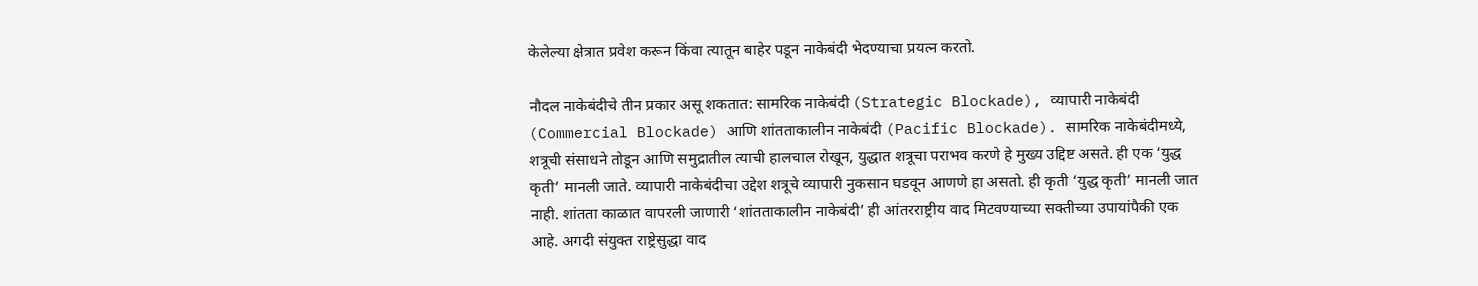केलेल्या क्षेत्रात प्रवेश करून किंवा त्यातून बाहेर पडून नाकेबंदी भेदण्याचा प्रयत्न करतो.

नौदल नाकेबंदीचे तीन प्रकार असू शकतात: सामरिक नाकेबंदी (Strategic Blockade), व्यापारी नाकेबंदी (Commercial Blockade) आणि शांतताकालीन नाकेबंदी (Pacific Blockade). सामरिक नाकेबंदीमध्ये, शत्रूची संसाधने तोडून आणि समुद्रातील त्याची हालचाल रोखून, युद्धात शत्रूचा पराभव करणे हे मुख्य उद्दिष्ट असते. ही एक ‘युद्ध कृती’ मानली जाते. व्यापारी नाकेबंदीचा उद्देश शत्रूचे व्यापारी नुकसान घडवून आणणे हा असतो. ही कृती ‘युद्ध कृती’ मानली जात नाही. शांतता काळात वापरली जाणारी ‘शांतताकालीन नाकेबंदी’ ही आंतरराष्ट्रीय वाद मिटवण्याच्या सक्तीच्या उपायांपैकी एक आहे. अगदी संयुक्त राष्ट्रेसुद्धा वाद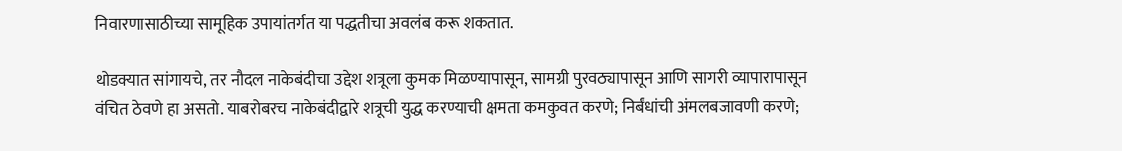निवारणासाठीच्या सामूहिक उपायांतर्गत या पद्धतीचा अवलंब करू शकतात.

थोडक्यात सांगायचे, तर नौदल नाकेबंदीचा उद्देश शत्रूला कुमक मिळण्यापासून, सामग्री पुरवठ्यापासून आणि सागरी व्यापारापासून वंचित ठेवणे हा असतो. याबरोबरच नाकेबंदीद्वारे शत्रूची युद्ध करण्याची क्षमता कमकुवत करणे; निर्बंधांची अंमलबजावणी करणे;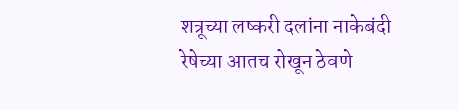शत्रूच्या लष्करी दलांना नाकेबंदी रेषेच्या आतच रोखून ठेवणे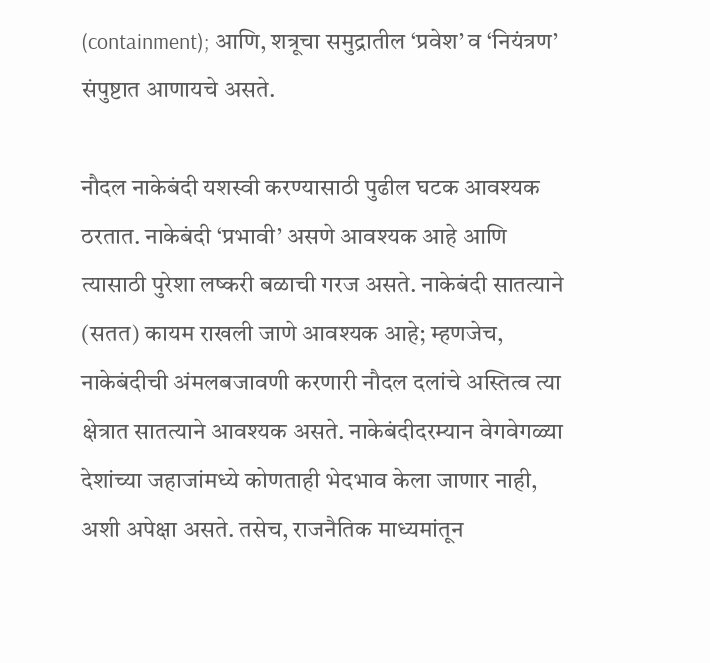(containment); आणि, शत्रूचा समुद्रातील ‘प्रवेश’ व ‘नियंत्रण’ संपुष्टात आणायचे असते.

नौदल नाकेबंदी यशस्वी करण्यासाठी पुढील घटक आवश्यक ठरतात. नाकेबंदी ‘प्रभावी’ असणे आवश्यक आहे आणि त्यासाठी पुरेशा लष्करी बळाची गरज असते. नाकेबंदी सातत्याने (सतत) कायम राखली जाणे आवश्यक आहे; म्हणजेच, नाकेबंदीची अंमलबजावणी करणारी नौदल दलांचे अस्तित्व त्या क्षेत्रात सातत्याने आवश्यक असते. नाकेबंदीदरम्यान वेगवेगळ्या देशांच्या जहाजांमध्ये कोणताही भेदभाव केला जाणार नाही, अशी अपेक्षा असते. तसेच, राजनैतिक माध्यमांतून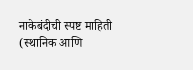नाकेबंदीची स्पष्ट माहिती (स्थानिक आणि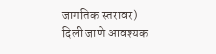जागतिक स्तरावर) दिली जाणे आवश्यक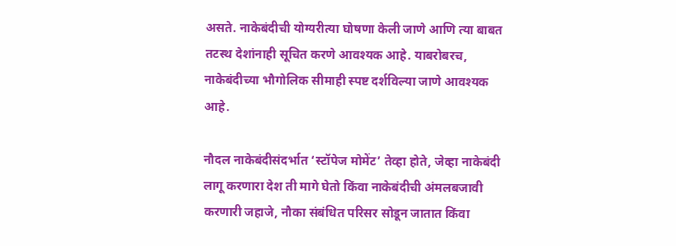असते. नाकेबंदीची योग्यरीत्या घोषणा केली जाणे आणि त्या बाबत तटस्थ देशांनाही सूचित करणे आवश्यक आहे. याबरोबरच, नाकेबंदीच्या भौगोलिक सीमाही स्पष्ट दर्शविल्या जाणे आवश्यक आहे.

नौदल नाकेबंदीसंदर्भात ‘स्टॉपेज मोमेंट’ तेव्हा होते, जेव्हा नाकेबंदी लागू करणारा देश ती मागे घेतो किंवा नाकेबंदीची अंमलबजावी करणारी जहाजे, नौका संबंधित परिसर सोडून जातात किंवा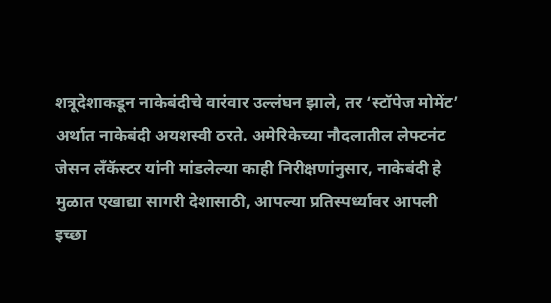शत्रूदेशाकडून नाकेबंदीचे वारंवार उल्लंघन झाले, तर ‘स्टॉपेज मोमेंट’ अर्थात नाकेबंदी अयशस्वी ठरते. अमेरिकेच्या नौदलातील लेफ्टनंट जेसन लँकॅस्टर यांनी मांडलेल्या काही निरीक्षणांनुसार, नाकेबंदी हे मुळात एखाद्या सागरी देशासाठी, आपल्या प्रतिस्पर्ध्यावर आपली इच्छा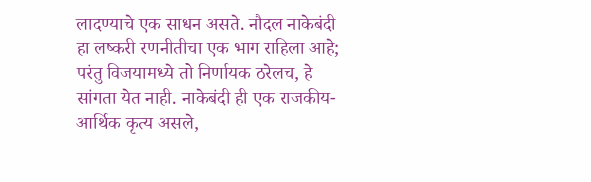लादण्याचे एक साधन असते. नौदल नाकेबंदी हा लष्करी रणनीतीचा एक भाग राहिला आहे; परंतु विजयामध्ये तो निर्णायक ठरेलच, हे सांगता येत नाही. नाकेबंदी ही एक राजकीय-आर्थिक कृत्य असले,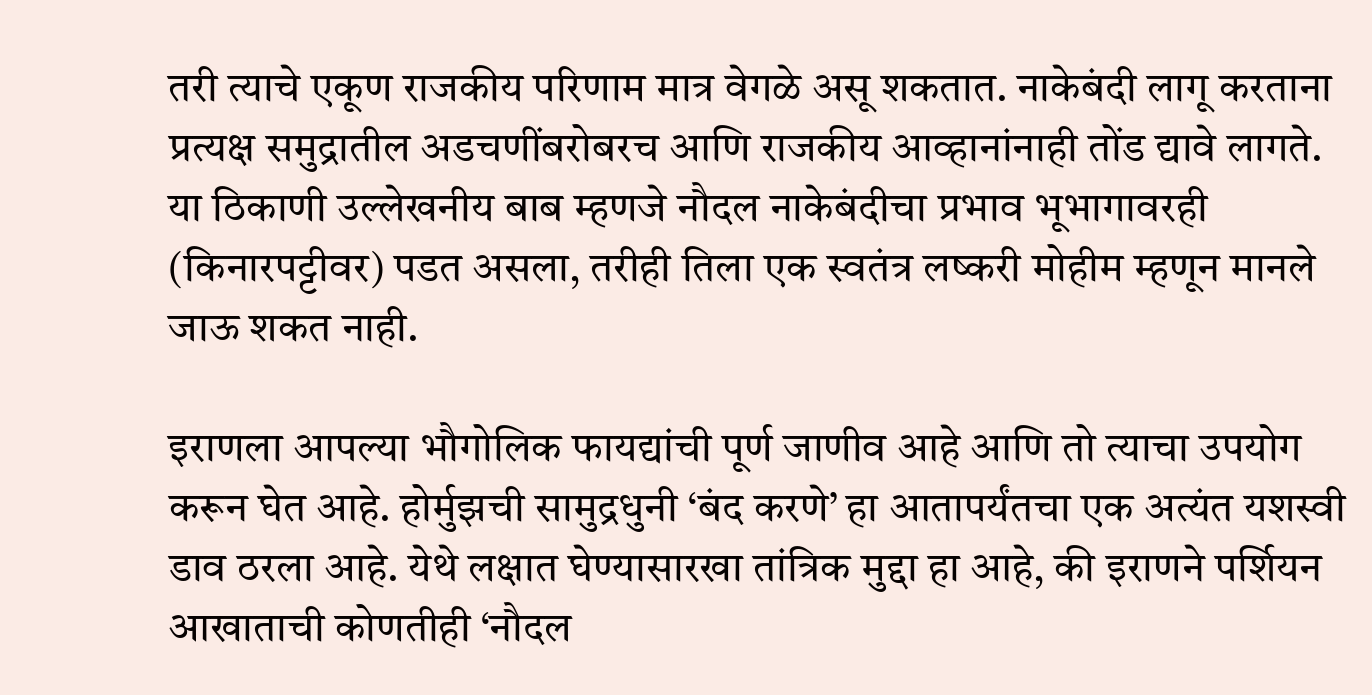तरी त्याचे एकूण राजकीय परिणाम मात्र वेगळे असू शकतात. नाकेबंदी लागू करताना प्रत्यक्ष समुद्रातील अडचणींबरोबरच आणि राजकीय आव्हानांनाही तोंड द्यावे लागते. या ठिकाणी उल्लेखनीय बाब म्हणजे नौदल नाकेबंदीचा प्रभाव भूभागावरही (किनारपट्टीवर) पडत असला, तरीही तिला एक स्वतंत्र लष्करी मोहीम म्हणून मानले जाऊ शकत नाही.

इराणला आपल्या भौगोलिक फायद्यांची पूर्ण जाणीव आहे आणि तो त्याचा उपयोग करून घेत आहे. होर्मुझची सामुद्रधुनी ‘बंद करणे’ हा आतापर्यंतचा एक अत्यंत यशस्वी डाव ठरला आहे. येथे लक्षात घेण्यासारखा तांत्रिक मुद्दा हा आहे, की इराणने पर्शियन आखाताची कोणतीही ‘नौदल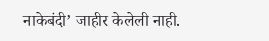नाकेबंदी’ जाहीर केलेली नाही.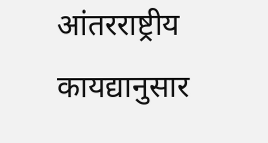आंतरराष्ट्रीय कायद्यानुसार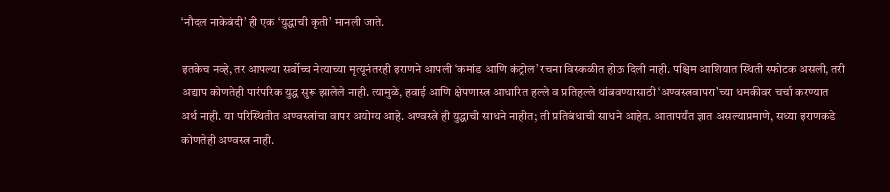‘नौदल नाकेबंदी’ ही एक ‘युद्धाची कृती’ मानली जाते.

इतकेच नव्हे, तर आपल्या सर्वोच्च नेत्याच्या मृत्यूनंतरही इराणने आपली ‘कमांड आणि कंट्रोल’ रचना विस्कळीत होऊ दिली नाही. पश्चिम आशियात स्थिती स्फोटक असली, तरी अद्याप कोणतेही पारंपरिक युद्ध सुरू झालेले नाही. त्यामुळे, हवाई आणि क्षेपणास्त्र आधारित हल्ले व प्रतिहल्ले थांबवण्यासाठी ‘अण्वस्त्रवापरा’च्या धमकीवर चर्चा करण्यात अर्थ नाही. या परिस्थितीत अण्वस्त्रांचा वापर अयोग्य आहे. अण्वस्त्रे ही युद्धाची साधने नाहीत; ती प्रतिबंधाची साधने आहेत. आतापर्यंत ज्ञात असल्याप्रमाणे, सध्या इराणकडे कोणतेही अण्वस्त्र नाही.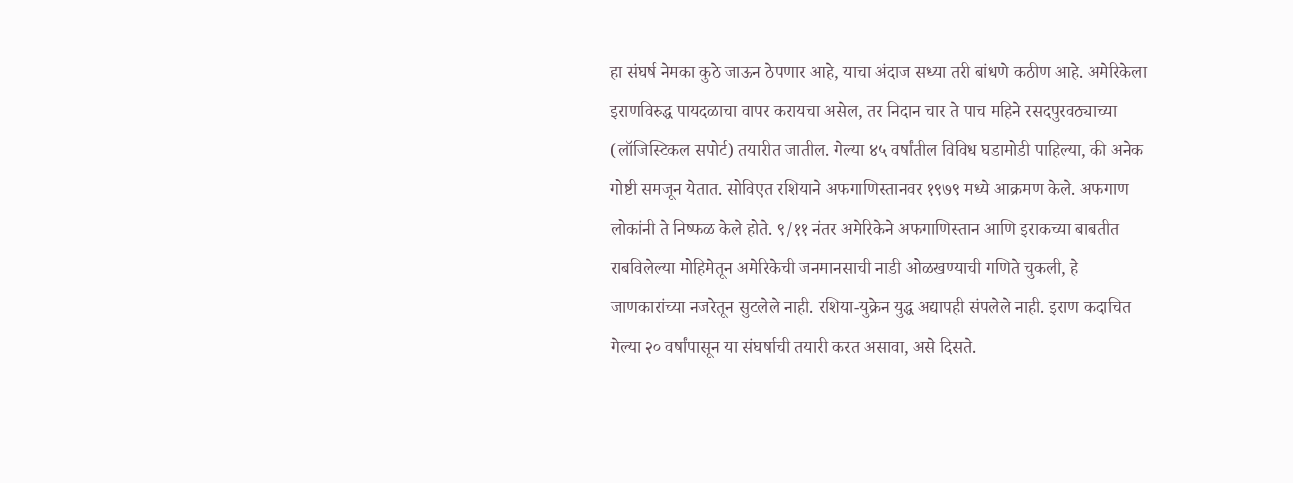हा संघर्ष नेमका कुठे जाऊन ठेपणार आहे, याचा अंदाज सध्या तरी बांधणे कठीण आहे. अमेरिकेला इराणविरुद्ध पायदळाचा वापर करायचा असेल, तर निदान चार ते पाच महिने रसदपुरवठ्याच्या (लॉजिस्टिकल सपोर्ट) तयारीत जातील. गेल्या ४५ वर्षांतील विविध घडामोडी पाहिल्या, की अनेक गोष्टी समजून येतात. सोविएत रशियाने अफगाणिस्तानवर १९७९ मध्ये आक्रमण केले. अफगाण लोकांनी ते निष्फळ केले होते. ९/११ नंतर अमेरिकेने अफगाणिस्तान आणि इराकच्या बाबतीत राबविलेल्या मोहिमेतून अमेरिकेची जनमानसाची नाडी ओळखण्याची गणिते चुकली, हे जाणकारांच्या नजरेतून सुटलेले नाही. रशिया-युक्रेन युद्ध अद्यापही संपलेले नाही. इराण कदाचित गेल्या २० वर्षांपासून या संघर्षाची तयारी करत असावा, असे दिसते.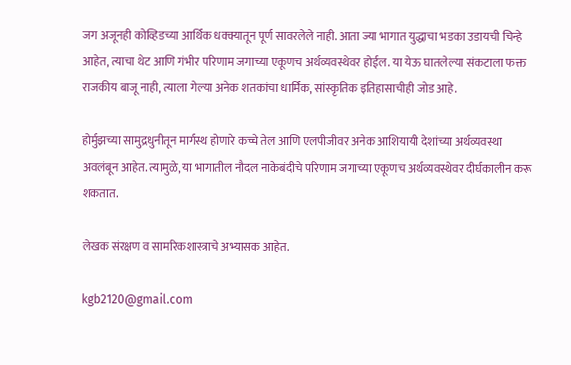जग अजूनही कोव्हिडच्या आर्थिक धक्क्यातून पूर्ण सावरलेले नाही. आता ज्या भागात युद्धाचा भडका उडायची चिन्हे आहेत, त्याचा थेट आणि गंभीर परिणाम जगाच्या एकूणच अर्थव्यवस्थेवर होईल. या येऊ घातलेल्या संकटाला फक्त राजकीय बाजू नाही, त्याला गेल्या अनेक शतकांचा धार्मिक, सांस्कृतिक इतिहासाचीही जोड आहे.

होर्मुझच्या सामुद्रधुनीतून मार्गस्थ होणारे कच्चे तेल आणि एलपीजीवर अनेक आशियायी देशांच्या अर्थव्यवस्था अवलंबून आहेत. त्यामुळे, या भागातील नौदल नाकेबंदीचे परिणाम जगाच्या एकूणच अर्थव्यवस्थेवर दीर्घकालीन करू शकतात.

लेखक संरक्षण व सामरिकशास्त्राचे अभ्यासक आहेत.

kgb2120@gmail.com